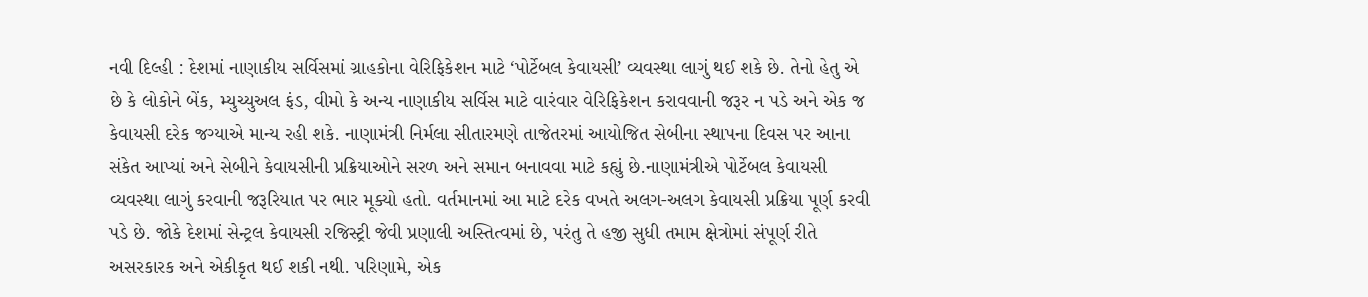નવી દિલ્હી : દેશમાં નાણાકીય સર્વિસમાં ગ્રાહકોના વેરિફિકેશન માટે ‘પોર્ટેબલ કેવાયસી’ વ્યવસ્થા લાગું થઈ શકે છે. તેનો હેતુ એ છે કે લોકોને બેંક, મ્યુચ્યુઅલ ફંડ, વીમો કે અન્ય નાણાકીય સર્વિસ માટે વારંવાર વેરિફિકેશન કરાવવાની જરૂર ન પડે અને એક જ કેવાયસી દરેક જગ્યાએ માન્ય રહી શકે. નાણામંત્રી નિર્મલા સીતારમણે તાજેતરમાં આયોજિત સેબીના સ્થાપના દિવસ પર આના સંકેત આપ્યાં અને સેબીને કેવાયસીની પ્રક્રિયાઓને સરળ અને સમાન બનાવવા માટે કહ્યું છે.નાણામંત્રીએ પોર્ટેબલ કેવાયસી વ્યવસ્થા લાગું કરવાની જરૂરિયાત પર ભાર મૂક્યો હતો. વર્તમાનમાં આ માટે દરેક વખતે અલગ-અલગ કેવાયસી પ્રક્રિયા પૂર્ણ કરવી પડે છે. જોકે દેશમાં સેન્ટ્રલ કેવાયસી રજિસ્ટ્રી જેવી પ્રણાલી અસ્તિત્વમાં છે, પરંતુ તે હજી સુધી તમામ ક્ષેત્રોમાં સંપૂર્ણ રીતે અસરકારક અને એકીકૃત થઈ શકી નથી. પરિણામે, એક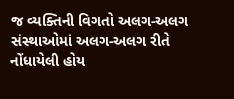જ વ્યક્તિની વિગતો અલગ-અલગ સંસ્થાઓમાં અલગ-અલગ રીતે નોંધાયેલી હોય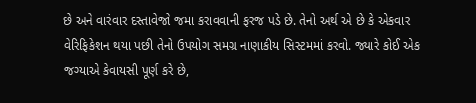છે અને વારંવાર દસ્તાવેજો જમા કરાવવાની ફરજ પડે છે. તેનો અર્થ એ છે કે એકવાર વેરિફિકેશન થયા પછી તેનો ઉપયોગ સમગ્ર નાણાકીય સિસ્ટમમાં કરવો. જ્યારે કોઈ એક જગ્યાએ કેવાયસી પૂર્ણ કરે છે,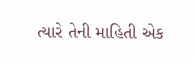ત્યારે તેની માહિતી એક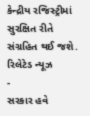કેન્દ્રીય રજિસ્ટ્રીમાં સુરક્ષિત રીતે સંગ્રહિત થઈ જશે.
રિલેટેડ ન્યૂઝ
-
સરકાર હવે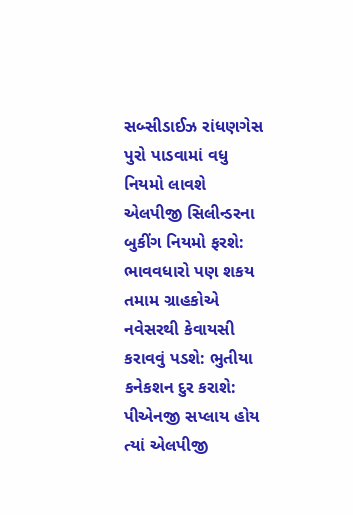સબ્સીડાઈઝ રાંધણગેસ પુરો પાડવામાં વધુ નિયમો લાવશે એલપીજી સિલીન્ડરના બુકીંગ નિયમો ફરશે: ભાવવધારો પણ શકય
તમામ ગ્રાહકોએ નવેસરથી કેવાયસી કરાવવું પડશે: ભુતીયા કનેકશન દુર કરાશે: પીએનજી સપ્લાય હોય ત્યાં એલપીજી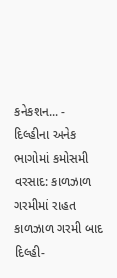કનેકશન... -
દિલ્હીના અનેક ભાગોમાં કમોસમી વરસાદ: કાળઝાળ ગરમીમાં રાહત
કાળઝાળ ગરમી બાદ દિલ્હી-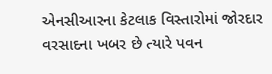એનસીઆરના કેટલાક વિસ્તારોમાં જોરદાર વરસાદના ખબર છે ત્યારે પવન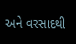અને વરસાદથી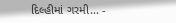દિલ્હીમાં ગરમી... -